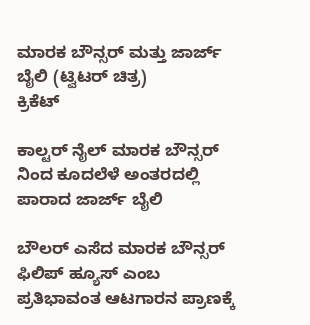ಮಾರಕ ಬೌನ್ಸರ್ ಮತ್ತು ಜಾರ್ಜ್ ಬೈಲಿ (ಟ್ವಿಟರ್ ಚಿತ್ರ)
ಕ್ರಿಕೆಟ್

ಕಾಲ್ಟರ್ ನೈಲ್ ಮಾರಕ ಬೌನ್ಸರ್ ನಿಂದ ಕೂದಲೆಳೆ ಅಂತರದಲ್ಲಿ ಪಾರಾದ ಜಾರ್ಜ್ ಬೈಲಿ

ಬೌಲರ್ ಎಸೆದ ಮಾರಕ ಬೌನ್ಸರ್ ಫಿಲಿಪ್ ಹ್ಯೂಸ್ ಎಂಬ ಪ್ರತಿಭಾವಂತ ಆಟಗಾರನ ಪ್ರಾಣಕ್ಕೆ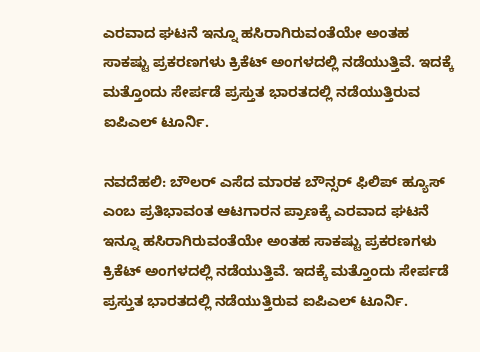ಎರವಾದ ಘಟನೆ ಇನ್ನೂ ಹಸಿರಾಗಿರುವಂತೆಯೇ ಅಂತಹ ಸಾಕಷ್ಟು ಪ್ರಕರಣಗಳು ಕ್ರಿಕೆಟ್ ಅಂಗಳದಲ್ಲಿ ನಡೆಯುತ್ತಿವೆ. ಇದಕ್ಕೆ ಮತ್ತೊಂದು ಸೇರ್ಪಡೆ ಪ್ರಸ್ತುತ ಭಾರತದಲ್ಲಿ ನಡೆಯುತ್ತಿರುವ ಐಪಿಎಲ್ ಟೂರ್ನಿ.

ನವದೆಹಲಿ: ಬೌಲರ್ ಎಸೆದ ಮಾರಕ ಬೌನ್ಸರ್ ಫಿಲಿಪ್ ಹ್ಯೂಸ್ ಎಂಬ ಪ್ರತಿಭಾವಂತ ಆಟಗಾರನ ಪ್ರಾಣಕ್ಕೆ ಎರವಾದ ಘಟನೆ ಇನ್ನೂ ಹಸಿರಾಗಿರುವಂತೆಯೇ ಅಂತಹ ಸಾಕಷ್ಟು ಪ್ರಕರಣಗಳು  ಕ್ರಿಕೆಟ್ ಅಂಗಳದಲ್ಲಿ ನಡೆಯುತ್ತಿವೆ. ಇದಕ್ಕೆ ಮತ್ತೊಂದು ಸೇರ್ಪಡೆ ಪ್ರಸ್ತುತ ಭಾರತದಲ್ಲಿ ನಡೆಯುತ್ತಿರುವ ಐಪಿಎಲ್ ಟೂರ್ನಿ.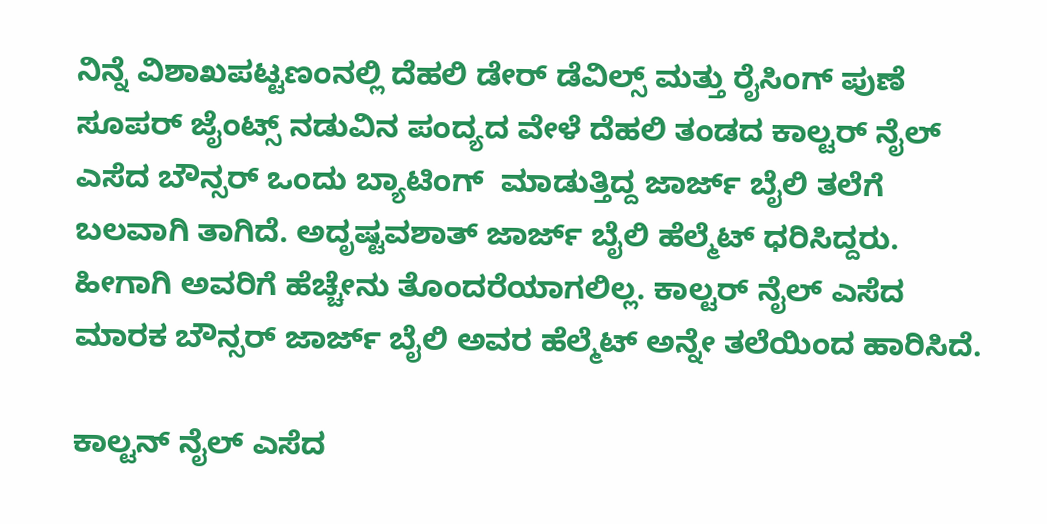ನಿನ್ನೆ ವಿಶಾಖಪಟ್ಟಣಂನಲ್ಲಿ ದೆಹಲಿ ಡೇರ್ ಡೆವಿಲ್ಸ್ ಮತ್ತು ರೈಸಿಂಗ್ ಪುಣೆ ಸೂಪರ್ ಜೈಂಟ್ಸ್ ನಡುವಿನ ಪಂದ್ಯದ ವೇಳೆ ದೆಹಲಿ ತಂಡದ ಕಾಲ್ಟರ್ ನೈಲ್ ಎಸೆದ ಬೌನ್ಸರ್ ಒಂದು ಬ್ಯಾಟಿಂಗ್  ಮಾಡುತ್ತಿದ್ದ ಜಾರ್ಜ್ ಬೈಲಿ ತಲೆಗೆ ಬಲವಾಗಿ ತಾಗಿದೆ. ಅದೃಷ್ಟವಶಾತ್ ಜಾರ್ಜ್ ಬೈಲಿ ಹೆಲ್ಮೆಟ್ ಧರಿಸಿದ್ದರು. ಹೀಗಾಗಿ ಅವರಿಗೆ ಹೆಚ್ಚೇನು ತೊಂದರೆಯಾಗಲಿಲ್ಲ. ಕಾಲ್ಟರ್ ನೈಲ್ ಎಸೆದ  ಮಾರಕ ಬೌನ್ಸರ್ ಜಾರ್ಜ್ ಬೈಲಿ ಅವರ ಹೆಲ್ಮೆಟ್ ಅನ್ನೇ ತಲೆಯಿಂದ ಹಾರಿಸಿದೆ.

ಕಾಲ್ಟನ್ ನೈಲ್ ಎಸೆದ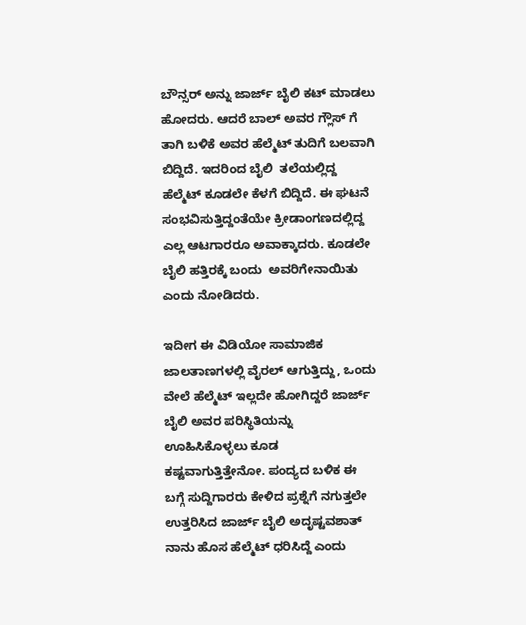ಬೌನ್ಸರ್ ಅನ್ನು ಜಾರ್ಜ್ ಬೈಲಿ ಕಟ್ ಮಾಡಲು ಹೋದರು. ಆದರೆ ಬಾಲ್ ಅವರ ಗ್ಲೌಸ್ ಗೆ ತಾಗಿ ಬಳಿಕೆ ಅವರ ಹೆಲ್ಮೆಟ್ ತುದಿಗೆ ಬಲವಾಗಿ ಬಿದ್ದಿದೆ. ಇದರಿಂದ ಬೈಲಿ  ತಲೆಯಲ್ಲಿದ್ದ ಹೆಲ್ಮೆಟ್ ಕೂಡಲೇ ಕೆಳಗೆ ಬಿದ್ದಿದೆ. ಈ ಘಟನೆ ಸಂಭವಿಸುತ್ತಿದ್ದಂತೆಯೇ ಕ್ರೀಡಾಂಗಣದಲ್ಲಿದ್ದ ಎಲ್ಲ ಆಟಗಾರರೂ ಅವಾಕ್ಕಾದರು. ಕೂಡಲೇ ಬೈಲಿ ಹತ್ತಿರಕ್ಕೆ ಬಂದು  ಅವರಿಗೇನಾಯಿತು ಎಂದು ನೋಡಿದರು.

ಇದೀಗ ಈ ವಿಡಿಯೋ ಸಾಮಾಜಿಕ ಜಾಲತಾಣಗಳಲ್ಲಿ ವೈರಲ್ ಆಗುತ್ತಿದ್ದು, ಒಂದು ವೇಲೆ ಹೆಲ್ಮೆಟ್ ಇಲ್ಲದೇ ಹೋಗಿದ್ದರೆ ಜಾರ್ಜ್ ಬೈಲಿ ಅವರ ಪರಿಸ್ಥಿತಿಯನ್ನು ಊಹಿಸಿಕೊಳ್ಳಲು ಕೂಡ  ಕಷ್ಟವಾಗುತ್ತಿತ್ತೇನೋ. ಪಂದ್ಯದ ಬಳಿಕ ಈ ಬಗ್ಗೆ ಸುದ್ದಿಗಾರರು ಕೇಳಿದ ಪ್ರಶ್ನೆಗೆ ನಗುತ್ತಲೇ ಉತ್ತರಿಸಿದ ಜಾರ್ಜ್ ಬೈಲಿ ಅದೃಷ್ಟವಶಾತ್ ನಾನು ಹೊಸ ಹೆಲ್ಮೆಟ್ ಧರಿಸಿದ್ದೆ ಎಂದು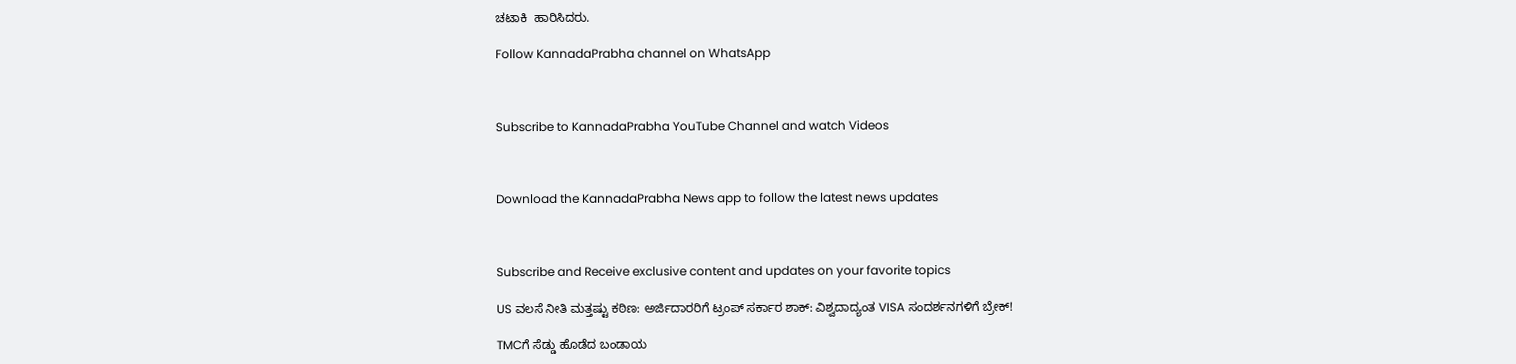ಚಟಾಕಿ  ಹಾರಿಸಿದರು.

Follow KannadaPrabha channel on WhatsApp



Subscribe to KannadaPrabha YouTube Channel and watch Videos



Download the KannadaPrabha News app to follow the latest news updates



Subscribe and Receive exclusive content and updates on your favorite topics

US ವಲಸೆ ನೀತಿ ಮತ್ತಷ್ಟು ಕಠಿಣ: ಅರ್ಜಿದಾರರಿಗೆ ಟ್ರಂಪ್‌ ಸರ್ಕಾರ ಶಾಕ್‌: ವಿಶ್ವದಾದ್ಯಂತ VISA ಸಂದರ್ಶನಗಳಿಗೆ ಬ್ರೇಕ್‌!

TMCಗೆ ಸೆಡ್ಡು ಹೊಡೆದ ಬಂಡಾಯ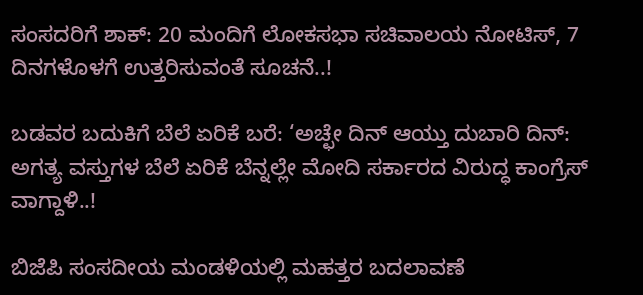ಸಂಸದರಿಗೆ ಶಾಕ್‌: 20 ಮಂದಿಗೆ ಲೋಕಸಭಾ ಸಚಿವಾಲಯ ನೋಟಿಸ್‌, 7 ದಿನಗಳೊಳಗೆ ಉತ್ತರಿಸುವಂತೆ ಸೂಚನೆ..!

ಬಡವರ ಬದುಕಿಗೆ ಬೆಲೆ ಏರಿಕೆ ಬರೆ: ‘ಅಚ್ಛೇ ದಿನ್ ಆಯ್ತು ದುಬಾರಿ ದಿನ್: ಅಗತ್ಯ ವಸ್ತುಗಳ ಬೆಲೆ ಏರಿಕೆ ಬೆನ್ನಲ್ಲೇ ಮೋದಿ ಸರ್ಕಾರದ ವಿರುದ್ಧ ಕಾಂಗ್ರೆಸ್ ವಾಗ್ದಾಳಿ..!

ಬಿಜೆಪಿ ಸಂಸದೀಯ ಮಂಡಳಿಯಲ್ಲಿ ಮಹತ್ತರ ಬದಲಾವಣೆ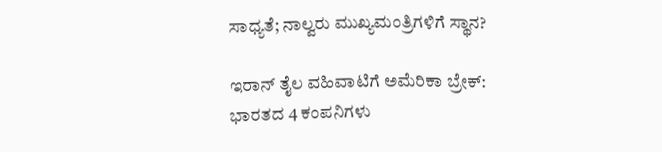ಸಾಧ್ಯತೆ; ನಾಲ್ವರು ಮುಖ್ಯಮಂತ್ರಿಗಳಿಗೆ ಸ್ಥಾನ?

ಇರಾನ್‌ ತೈಲ ವಹಿವಾಟಿಗೆ ಅಮೆರಿಕಾ ಬ್ರೇಕ್: ಭಾರತದ 4 ಕಂಪನಿಗಳು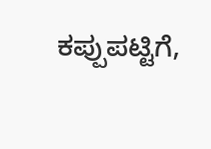ಕಪ್ಪುಪಟ್ಟಿಗೆ,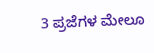3 ಪ್ರಜೆಗಳ ಮೇಲೂ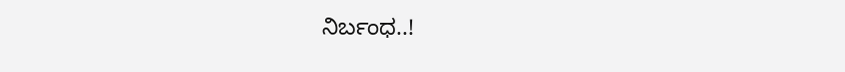ನಿರ್ಬಂಧ..!